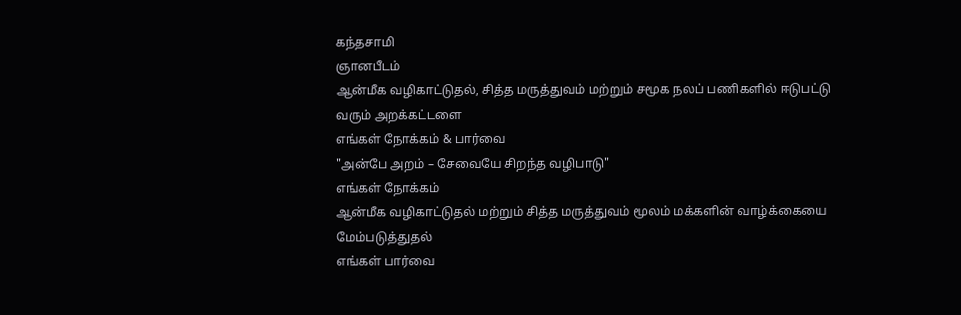கந்தசாமி
ஞானபீடம்
ஆன்மீக வழிகாட்டுதல், சித்த மருத்துவம் மற்றும் சமூக நலப் பணிகளில் ஈடுபட்டு வரும் அறக்கட்டளை
எங்கள் நோக்கம் & பார்வை
"அன்பே அறம் – சேவையே சிறந்த வழிபாடு"
எங்கள் நோக்கம்
ஆன்மீக வழிகாட்டுதல் மற்றும் சித்த மருத்துவம் மூலம் மக்களின் வாழ்க்கையை மேம்படுத்துதல்
எங்கள் பார்வை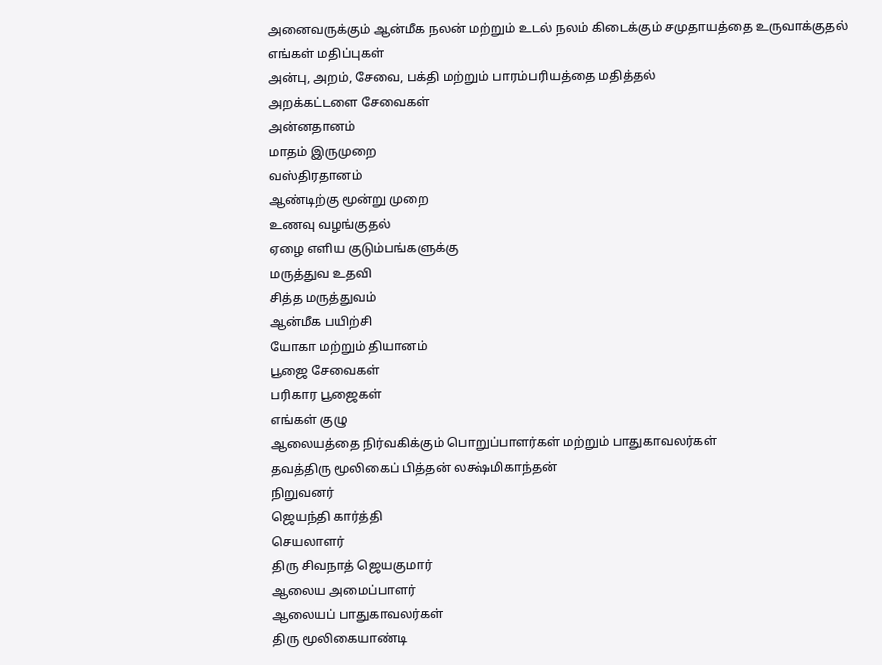அனைவருக்கும் ஆன்மீக நலன் மற்றும் உடல் நலம் கிடைக்கும் சமுதாயத்தை உருவாக்குதல்
எங்கள் மதிப்புகள்
அன்பு, அறம், சேவை, பக்தி மற்றும் பாரம்பரியத்தை மதித்தல்
அறக்கட்டளை சேவைகள்
அன்னதானம்
மாதம் இருமுறை
வஸ்திரதானம்
ஆண்டிற்கு மூன்று முறை
உணவு வழங்குதல்
ஏழை எளிய குடும்பங்களுக்கு
மருத்துவ உதவி
சித்த மருத்துவம்
ஆன்மீக பயிற்சி
யோகா மற்றும் தியானம்
பூஜை சேவைகள்
பரிகார பூஜைகள்
எங்கள் குழு
ஆலையத்தை நிர்வகிக்கும் பொறுப்பாளர்கள் மற்றும் பாதுகாவலர்கள்
தவத்திரு மூலிகைப் பித்தன் லக்ஷ்மிகாந்தன்
நிறுவனர்
ஜெயந்தி கார்த்தி
செயலாளர்
திரு சிவநாத் ஜெயகுமார்
ஆலைய அமைப்பாளர்
ஆலையப் பாதுகாவலர்கள்
திரு மூலிகையாண்டி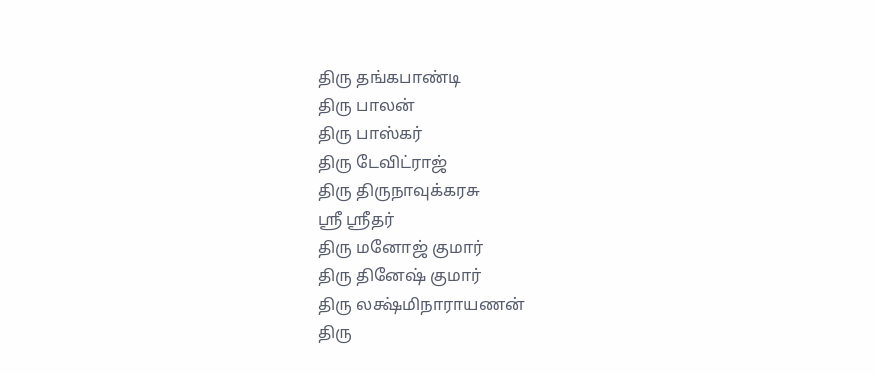திரு தங்கபாண்டி
திரு பாலன்
திரு பாஸ்கர்
திரு டேவிட்ராஜ்
திரு திருநாவுக்கரசு
ஸ்ரீ ஸ்ரீதர்
திரு மனோஜ் குமார்
திரு தினேஷ் குமார்
திரு லக்ஷ்மிநாராயணன்
திரு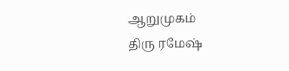ஆறுமுகம்
திரு ரமேஷ்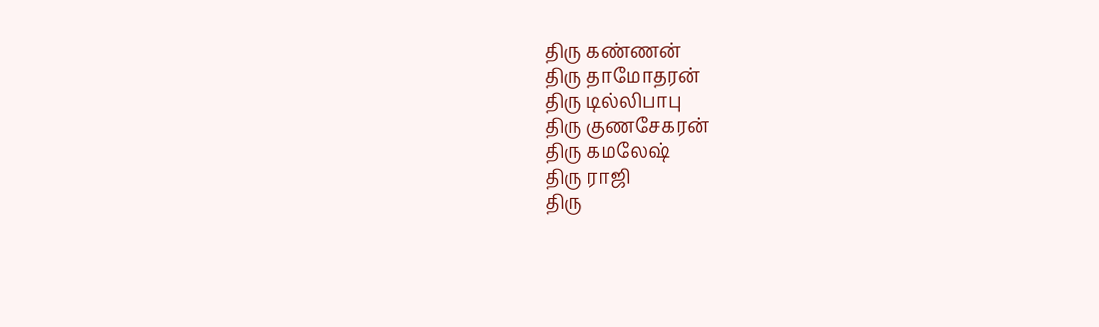திரு கண்ணன்
திரு தாமோதரன்
திரு டில்லிபாபு
திரு குணசேகரன்
திரு கமலேஷ்
திரு ராஜி
திரு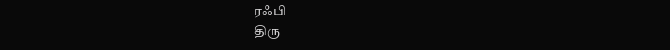ரஃபி
திரு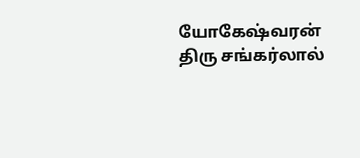யோகேஷ்வரன்
திரு சங்கர்லால்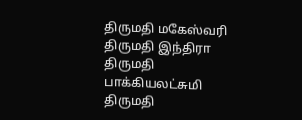திருமதி மகேஸ்வரி
திருமதி இந்திரா
திருமதி பாக்கியலட்சுமி
திருமதி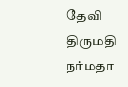தேவி
திருமதி நர்மதா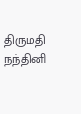திருமதி நந்தினி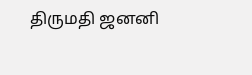திருமதி ஜனனி